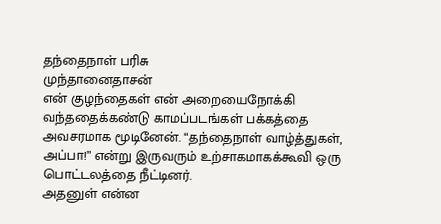தந்தைநாள் பரிசு
முந்தானைதாசன்
என் குழந்தைகள் என் அறையைநோக்கி
வந்ததைக்கண்டு காமப்படங்கள் பக்கத்தை அவசரமாக மூடினேன். “தந்தைநாள் வாழ்த்துகள்,
அப்பா!” என்று இருவரும் உற்சாகமாகக்கூவி ஒரு
பொட்டலத்தை நீட்டினர்.
அதனுள் என்ன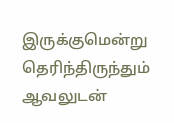இருக்குமென்று
தெரிந்திருந்தும் ஆவலுடன்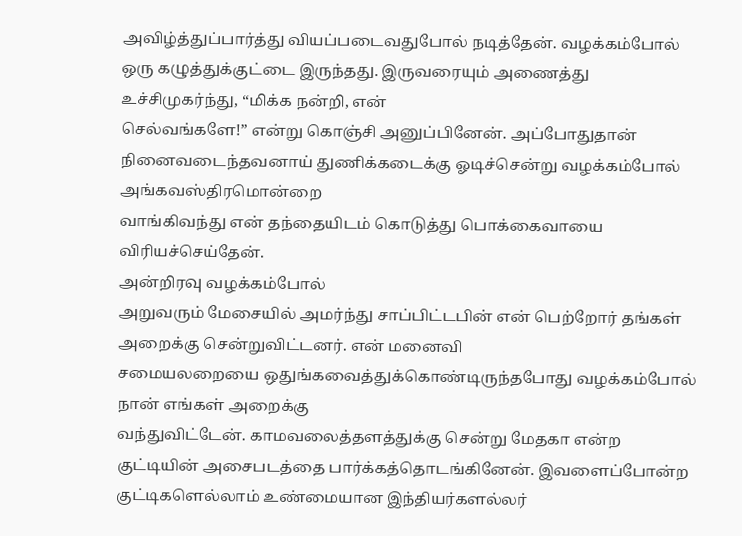அவிழ்த்துப்பார்த்து வியப்படைவதுபோல் நடித்தேன். வழக்கம்போல்
ஒரு கழுத்துக்குட்டை இருந்தது. இருவரையும் அணைத்து
உச்சிமுகர்ந்து, “மிக்க நன்றி, என்
செல்வங்களே!” என்று கொஞ்சி அனுப்பினேன். அப்போதுதான் நினைவடைந்தவனாய் துணிக்கடைக்கு ஓடிச்சென்று வழக்கம்போல் அங்கவஸ்திரமொன்றை
வாங்கிவந்து என் தந்தையிடம் கொடுத்து பொக்கைவாயை விரியச்செய்தேன்.
அன்றிரவு வழக்கம்போல்
அறுவரும் மேசையில் அமர்ந்து சாப்பிட்டபின் என் பெற்றோர் தங்கள் அறைக்கு சென்றுவிட்டனர். என் மனைவி
சமையலறையை ஒதுங்கவைத்துக்கொண்டிருந்தபோது வழக்கம்போல் நான் எங்கள் அறைக்கு
வந்துவிட்டேன். காமவலைத்தளத்துக்கு சென்று மேதகா என்ற
குட்டியின் அசைபடத்தை பார்க்கத்தொடங்கினேன். இவளைப்போன்ற
குட்டிகளெல்லாம் உண்மையான இந்தியர்களல்லர்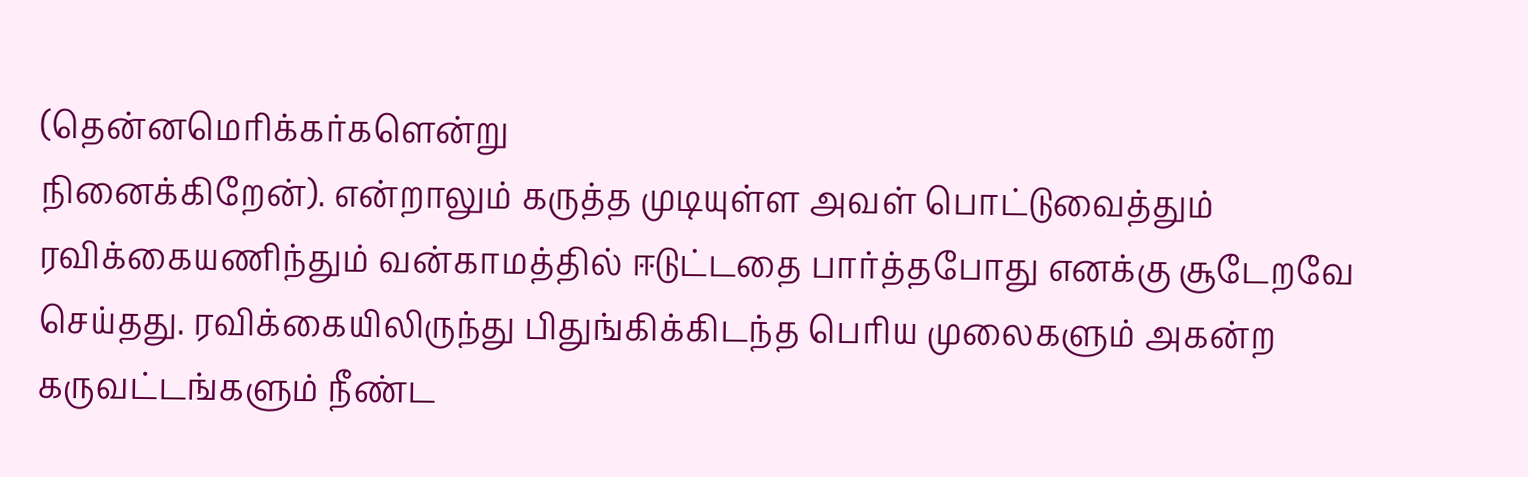(தென்னமெரிக்கர்களென்று
நினைக்கிறேன்). என்றாலும் கருத்த முடியுள்ள அவள் பொட்டுவைத்தும்
ரவிக்கையணிந்தும் வன்காமத்தில் ஈடுட்டதை பார்த்தபோது எனக்கு சூடேறவே செய்தது. ரவிக்கையிலிருந்து பிதுங்கிக்கிடந்த பெரிய முலைகளும் அகன்ற
கருவட்டங்களும் நீண்ட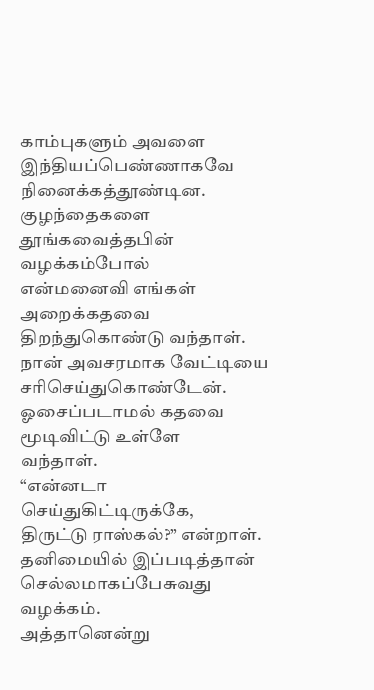காம்புகளும் அவளை இந்தியப்பெண்ணாகவே நினைக்கத்தூண்டின.
குழந்தைகளை தூங்கவைத்தபின் வழக்கம்போல்
என்மனைவி எங்கள் அறைக்கதவை திறந்துகொண்டு வந்தாள். நான் அவசரமாக வேட்டியை
சரிசெய்துகொண்டேன். ஓசைப்படாமல் கதவை மூடிவிட்டு உள்ளே
வந்தாள்.
“என்னடா செய்துகிட்டிருக்கே,
திருட்டு ராஸ்கல்?” என்றாள்.
தனிமையில் இப்படித்தான்
செல்லமாகப்பேசுவது வழக்கம்.
அத்தானென்று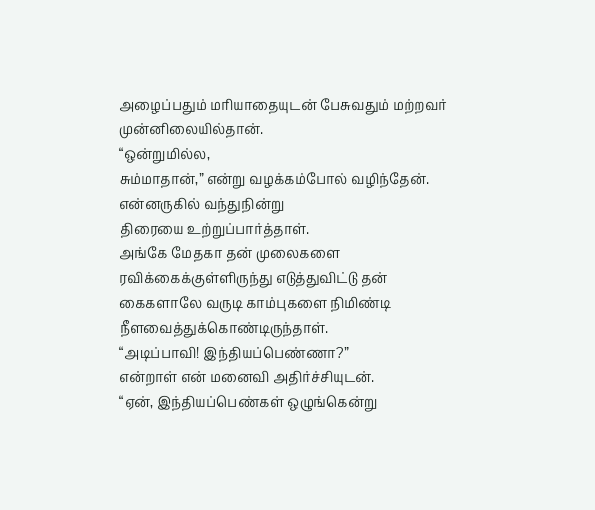அழைப்பதும் மரியாதையுடன் பேசுவதும் மற்றவர்
முன்னிலையில்தான்.
“ஒன்றுமில்ல,
சும்மாதான்,” என்று வழக்கம்போல் வழிந்தேன்.
என்னருகில் வந்துநின்று
திரையை உற்றுப்பார்த்தாள்.
அங்கே மேதகா தன் முலைகளை ரவிக்கைக்குள்ளிருந்து எடுத்துவிட்டு தன்
கைகளாலே வருடி காம்புகளை நிமிண்டி நீளவைத்துக்கொண்டிருந்தாள்.
“அடிப்பாவி! இந்தியப்பெண்ணா?”
என்றாள் என் மனைவி அதிர்ச்சியுடன்.
“ஏன், இந்தியப்பெண்கள் ஒழுங்கென்று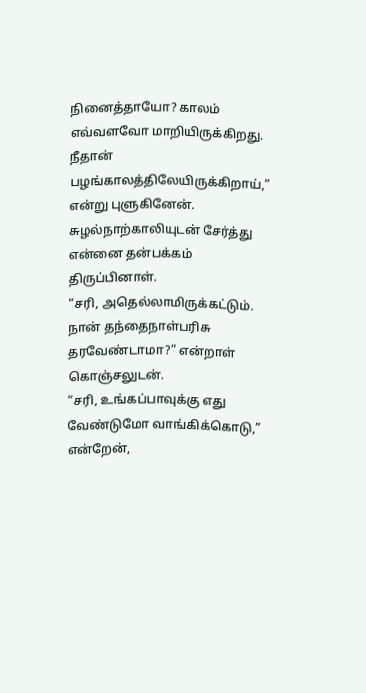நினைத்தாயோ? காலம்
எவ்வளவோ மாறியிருக்கிறது. நீதான் பழங்காலத்திலேயிருக்கிறாய்,” என்று புளுகினேன்.
சுழல்நாற்காலியுடன் சேர்த்து
என்னை தன்பக்கம் திருப்பினாள்.
“சரி, அதெல்லாமிருக்கட்டும். நான் தந்தைநாள்பரிசு
தரவேண்டாமா?” என்றாள் கொஞ்சலுடன்.
“சரி, உங்கப்பாவுக்கு எது வேண்டுமோ வாங்கிக்கொடு,” என்றேன்,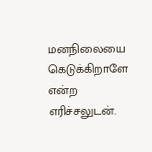மனநிலையை கெடுக்கிறாளே என்ற எரிச்சலுடன்.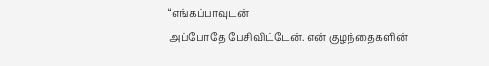“எங்கப்பாவுடன்
அப்போதே பேசிவிட்டேன். என் குழந்தைகளின்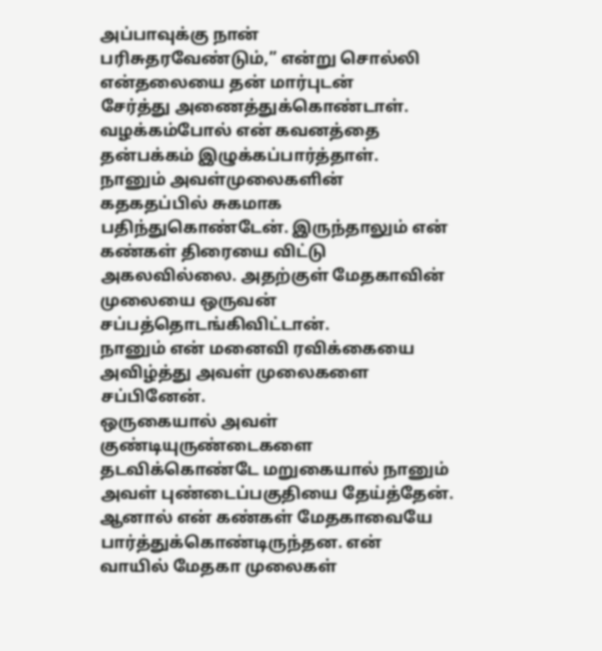அப்பாவுக்கு நான்
பரிசுதரவேண்டும்,” என்று சொல்லி என்தலையை தன் மார்புடன்
சேர்த்து அணைத்துக்கொண்டாள். வழக்கம்போல் என் கவனத்தை
தன்பக்கம் இழுக்கப்பார்த்தாள்.
நானும் அவள்முலைகளின்
கதகதப்பில் சுகமாக பதிந்துகொண்டேன். இருந்தாலும் என் கண்கள் திரையை விட்டு
அகலவில்லை. அதற்குள் மேதகாவின் முலையை ஒருவன் சப்பத்தொடங்கிவிட்டான்.
நானும் என் மனைவி ரவிக்கையை அவிழ்த்து அவள் முலைகளை சப்பினேன்.
ஒருகையால் அவள் குண்டியுருண்டைகளை தடவிக்கொண்டே மறுகையால் நானும்
அவள் புண்டைப்பகுதியை தேய்த்தேன். ஆனால் என் கண்கள் மேதகாவையே
பார்த்துக்கொண்டிருந்தன. என் வாயில் மேதகா முலைகள்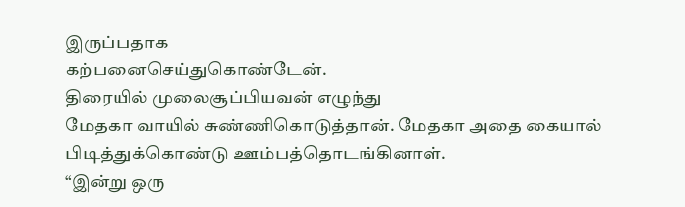இருப்பதாக
கற்பனைசெய்துகொண்டேன்.
திரையில் முலைசூப்பியவன் எழுந்து
மேதகா வாயில் சுண்ணிகொடுத்தான். மேதகா அதை கையால் பிடித்துக்கொண்டு ஊம்பத்தொடங்கினாள்.
“இன்று ஒரு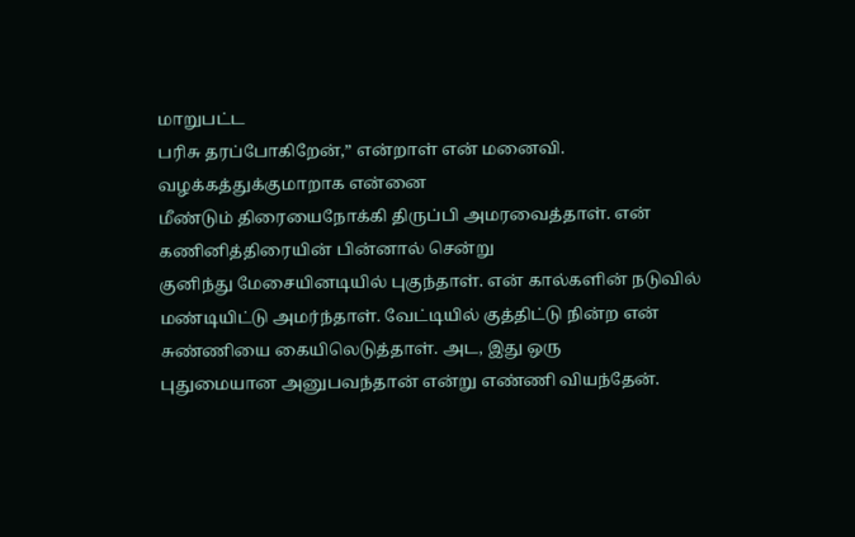மாறுபட்ட
பரிசு தரப்போகிறேன்,” என்றாள் என் மனைவி.
வழக்கத்துக்குமாறாக என்னை
மீண்டும் திரையைநோக்கி திருப்பி அமரவைத்தாள். என் கணினித்திரையின் பின்னால் சென்று
குனிந்து மேசையினடியில் புகுந்தாள். என் கால்களின் நடுவில்
மண்டியிட்டு அமர்ந்தாள். வேட்டியில் குத்திட்டு நின்ற என்
சுண்ணியை கையிலெடுத்தாள். அட, இது ஒரு
புதுமையான அனுபவந்தான் என்று எண்ணி வியந்தேன்.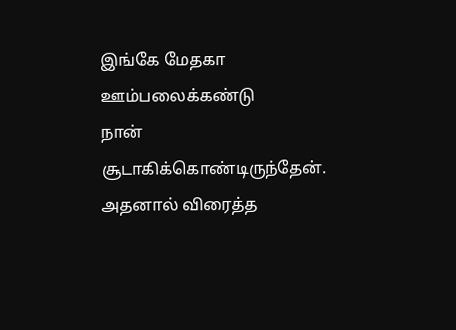இங்கே மேதகா ஊம்பலைக்கண்டு
நான் சூடாகிக்கொண்டிருந்தேன். அதனால் விரைத்த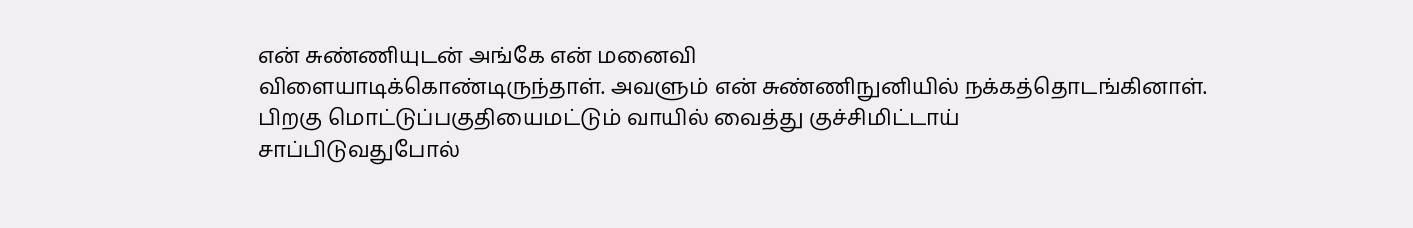என் சுண்ணியுடன் அங்கே என் மனைவி
விளையாடிக்கொண்டிருந்தாள். அவளும் என் சுண்ணிநுனியில் நக்கத்தொடங்கினாள்.
பிறகு மொட்டுப்பகுதியைமட்டும் வாயில் வைத்து குச்சிமிட்டாய்
சாப்பிடுவதுபோல்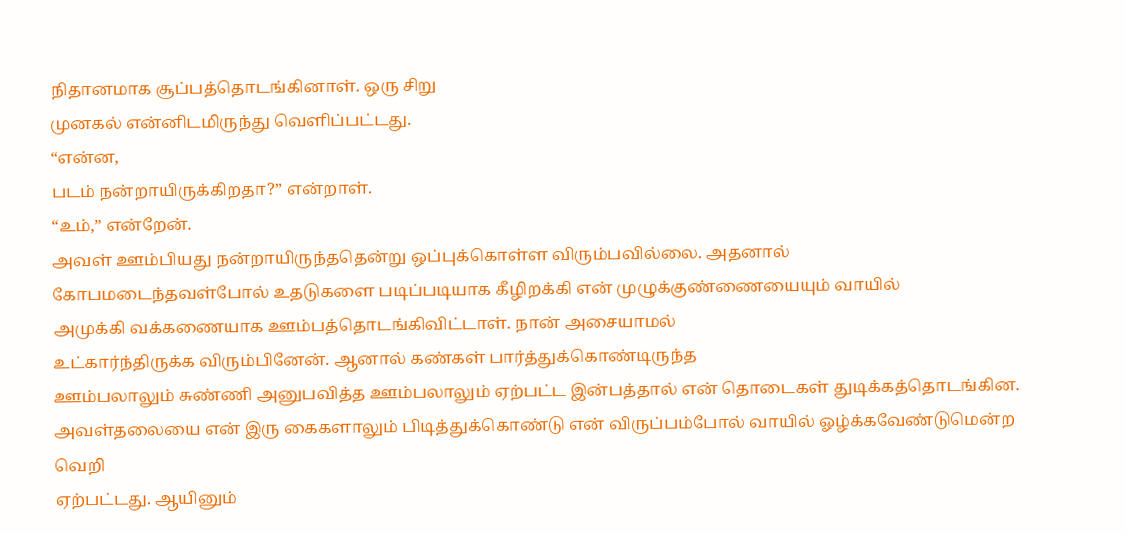நிதானமாக சூப்பத்தொடங்கினாள். ஒரு சிறு
முனகல் என்னிடமிருந்து வெளிப்பட்டது.
“என்ன,
படம் நன்றாயிருக்கிறதா?” என்றாள்.
“உம்,” என்றேன்.
அவள் ஊம்பியது நன்றாயிருந்ததென்று ஒப்புக்கொள்ள விரும்பவில்லை. அதனால்
கோபமடைந்தவள்போல் உதடுகளை படிப்படியாக கீழிறக்கி என் முழுக்குண்ணையையும் வாயில்
அமுக்கி வக்கணையாக ஊம்பத்தொடங்கிவிட்டாள். நான் அசையாமல்
உட்கார்ந்திருக்க விரும்பினேன். ஆனால் கண்கள் பார்த்துக்கொண்டிருந்த
ஊம்பலாலும் சுண்ணி அனுபவித்த ஊம்பலாலும் ஏற்பட்ட இன்பத்தால் என் தொடைகள் துடிக்கத்தொடங்கின.
அவள்தலையை என் இரு கைகளாலும் பிடித்துக்கொண்டு என் விருப்பம்போல் வாயில் ஓழ்க்கவேண்டுமென்ற வெறி
ஏற்பட்டது. ஆயினும்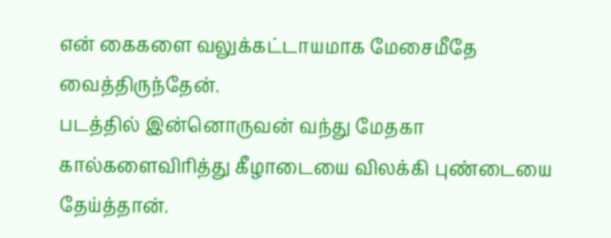என் கைகளை வலுக்கட்டாயமாக மேசைமீதே
வைத்திருந்தேன்.
படத்தில் இன்னொருவன் வந்து மேதகா
கால்களைவிரித்து கீழாடையை விலக்கி புண்டையை தேய்த்தான்.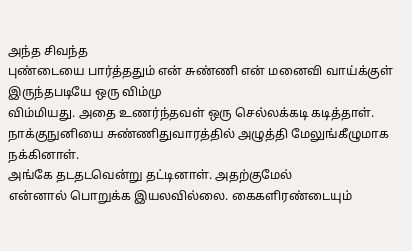அந்த சிவந்த
புண்டையை பார்த்ததும் என் சுண்ணி என் மனைவி வாய்க்குள் இருந்தபடியே ஒரு விம்மு
விம்மியது. அதை உணர்ந்தவள் ஒரு செல்லக்கடி கடித்தாள்.
நாக்குநுனியை சுண்ணிதுவாரத்தில் அழுத்தி மேலுங்கீழுமாக நக்கினாள்.
அங்கே தடதடவென்று தட்டினாள். அதற்குமேல்
என்னால் பொறுக்க இயலவில்லை. கைகளிரண்டையும்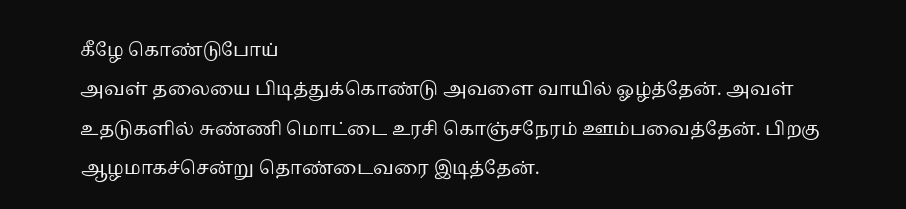கீழே கொண்டுபோய்
அவள் தலையை பிடித்துக்கொண்டு அவளை வாயில் ஓழ்த்தேன். அவள்
உதடுகளில் சுண்ணி மொட்டை உரசி கொஞ்சநேரம் ஊம்பவைத்தேன். பிறகு
ஆழமாகச்சென்று தொண்டைவரை இடித்தேன்.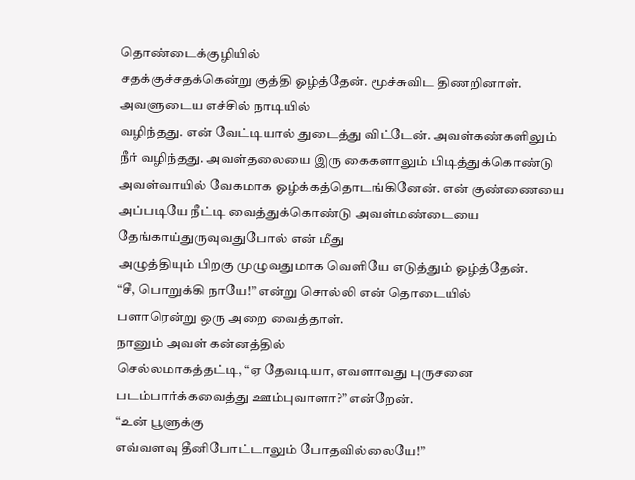தொண்டைக்குழியில்
சதக்குச்சதக்கென்று குத்தி ஓழ்த்தேன். மூச்சுவிட திணறினாள்.
அவளுடைய எச்சில் நாடியில்
வழிந்தது. என் வேட்டியால் துடைத்து விட்டேன். அவள்கண்களிலும்
நீர் வழிந்தது. அவள்தலையை இரு கைகளாலும் பிடித்துக்கொண்டு
அவள்வாயில் வேகமாக ஓழ்க்கத்தொடங்கினேன். என் குண்ணையை
அப்படியே நீட்டி வைத்துக்கொண்டு அவள்மண்டையை தேங்காய்துருவுவதுபோல் என் மீது
அழுத்தியும் பிறகு முழுவதுமாக வெளியே எடுத்தும் ஓழ்த்தேன்.
“சீ, பொறுக்கி நாயே!” என்று சொல்லி என் தொடையில்
பளாரென்று ஒரு அறை வைத்தாள்.
நானும் அவள் கன்னத்தில்
செல்லமாகத்தட்டி, “ஏ தேவடியா, எவளாவது புருசனை
படம்பார்க்கவைத்து ஊம்புவாளா?” என்றேன்.
“உன் பூளுக்கு
எவ்வளவு தீனிபோட்டாலும் போதவில்லையே!”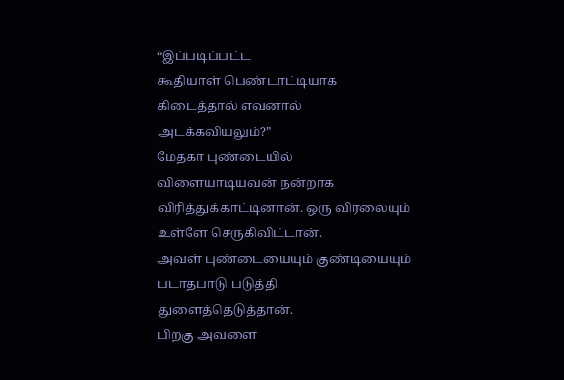“இப்படிப்பட்ட
கூதியாள் பெண்டாட்டியாக கிடைத்தால் எவனால் அடக்கவியலும்?”
மேதகா புண்டையில்
விளையாடியவன் நன்றாக விரித்துக்காட்டினான். ஒரு விரலையும் உள்ளே செருகிவிட்டான்.
அவள் புண்டையையும் குண்டியையும் படாதபாடு படுத்தி துளைத்தெடுத்தான்.
பிறகு அவளை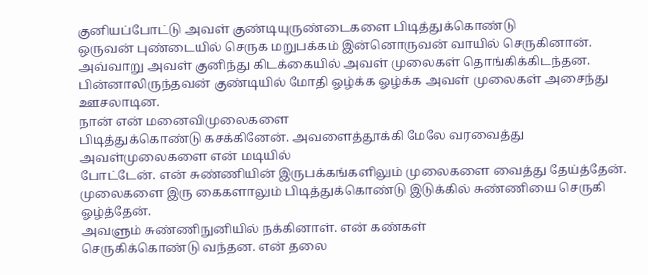குனியப்போட்டு அவள் குண்டியுருண்டைகளை பிடித்துக்கொண்டு
ஒருவன் புண்டையில் செருக மறுபக்கம் இன்னொருவன் வாயில் செருகினான். அவ்வாறு அவள் குனிந்து கிடக்கையில் அவள் முலைகள் தொங்கிக்கிடந்தன. பின்னாலிருந்தவன் குண்டியில் மோதி ஓழ்க்க ஓழ்க்க அவள் முலைகள் அசைந்து
ஊசலாடின.
நான் என் மனைவிமுலைகளை
பிடித்துக்கொண்டு கசக்கினேன். அவளைத்தூக்கி மேலே வரவைத்து அவள்முலைகளை என் மடியில்
போட்டேன். என் சுண்ணியின் இருபக்கங்களிலும் முலைகளை வைத்து தேய்த்தேன்.
முலைகளை இரு கைகளாலும் பிடித்துக்கொண்டு இடுக்கில் சுண்ணியை செருகி ஓழ்த்தேன்.
அவளும் சுண்ணிநுனியில் நக்கினாள். என் கண்கள்
செருகிக்கொண்டு வந்தன. என் தலை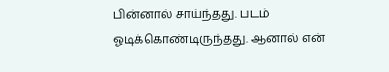பின்னால் சாய்ந்தது. படம் ஓடிக்கொண்டிருந்தது. ஆனால் என்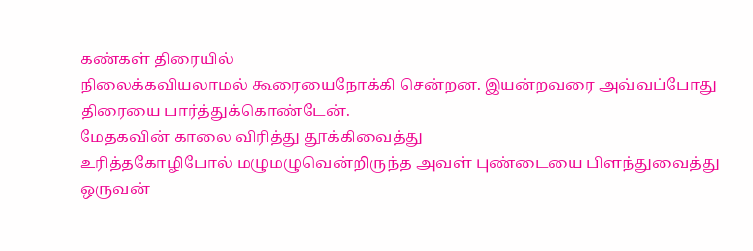கண்கள் திரையில்
நிலைக்கவியலாமல் கூரையைநோக்கி சென்றன. இயன்றவரை அவ்வப்போது
திரையை பார்த்துக்கொண்டேன்.
மேதகவின் காலை விரித்து தூக்கிவைத்து
உரித்தகோழிபோல் மழுமழுவென்றிருந்த அவள் புண்டையை பிளந்துவைத்து ஒருவன்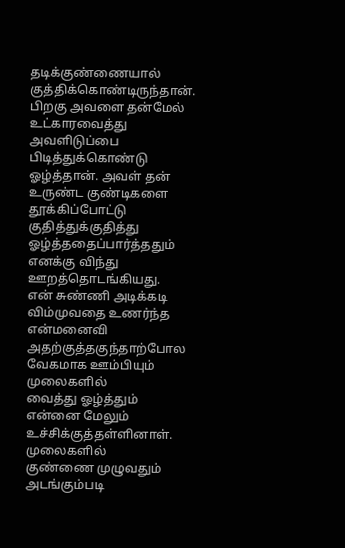தடிக்குண்ணையால்
குத்திக்கொண்டிருந்தான்.
பிறகு அவளை தன்மேல் உட்காரவைத்து அவளிடுப்பை பிடித்துக்கொண்டு
ஓழ்த்தான். அவள் தன் உருண்ட குண்டிகளை தூக்கிப்போட்டு
குதித்துக்குதித்து ஓழ்த்ததைப்பார்த்ததும் எனக்கு விந்து ஊறத்தொடங்கியது.
என் சுண்ணி அடிக்கடி
விம்முவதை உணர்ந்த என்மனைவி அதற்குத்தகுந்தாற்போல வேகமாக ஊம்பியும் முலைகளில்
வைத்து ஓழ்த்தும் என்னை மேலும் உச்சிக்குத்தள்ளினாள். முலைகளில்
குண்ணை முழுவதும் அடங்கும்படி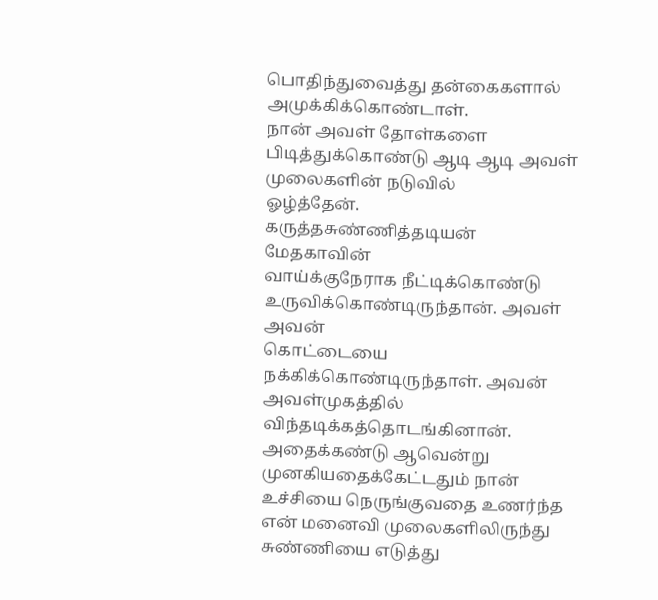பொதிந்துவைத்து தன்கைகளால் அமுக்கிக்கொண்டாள்.
நான் அவள் தோள்களை பிடித்துக்கொண்டு ஆடி ஆடி அவள் முலைகளின் நடுவில்
ஓழ்த்தேன்.
கருத்தசுண்ணித்தடியன் மேதகாவின்
வாய்க்குநேராக நீட்டிக்கொண்டு உருவிக்கொண்டிருந்தான். அவள் அவன்
கொட்டையை நக்கிக்கொண்டிருந்தாள். அவன் அவள்முகத்தில் விந்தடிக்கத்தொடங்கினான்.
அதைக்கண்டு ஆவென்று
முனகியதைக்கேட்டதும் நான் உச்சியை நெருங்குவதை உணர்ந்த என் மனைவி முலைகளிலிருந்து
சுண்ணியை எடுத்து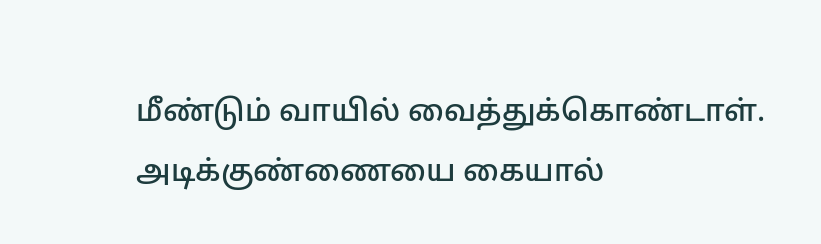மீண்டும் வாயில் வைத்துக்கொண்டாள். அடிக்குண்ணையை கையால்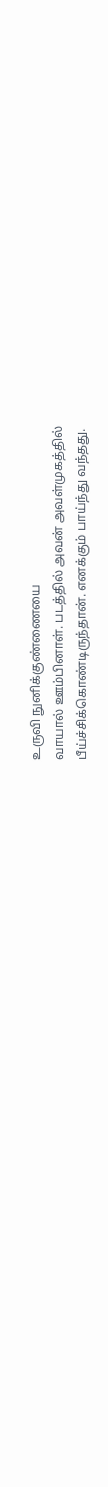உருவி நுனிக்குண்ணையை
வாயால் ஊம்பினாள். படத்தில் அவன் அவள்முகத்தில்
பீய்ச்சிக்கொண்டிருந்தான். எனக்கும் பாய்ந்து வந்தது.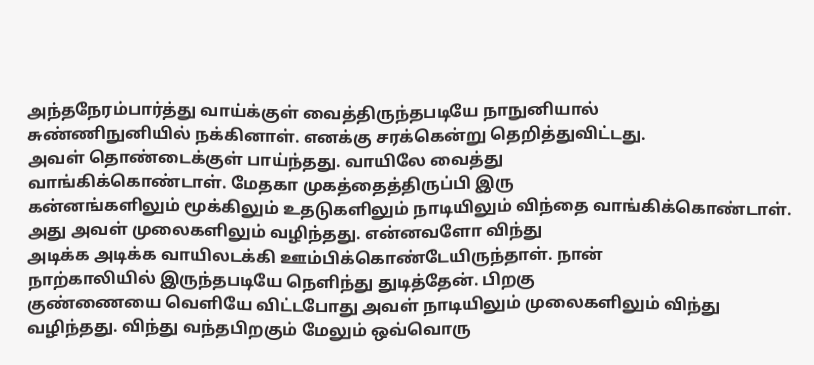அந்தநேரம்பார்த்து வாய்க்குள் வைத்திருந்தபடியே நாநுனியால்
சுண்ணிநுனியில் நக்கினாள். எனக்கு சரக்கென்று தெறித்துவிட்டது.
அவள் தொண்டைக்குள் பாய்ந்தது. வாயிலே வைத்து
வாங்கிக்கொண்டாள். மேதகா முகத்தைத்திருப்பி இரு
கன்னங்களிலும் மூக்கிலும் உதடுகளிலும் நாடியிலும் விந்தை வாங்கிக்கொண்டாள்.
அது அவள் முலைகளிலும் வழிந்தது. என்னவளோ விந்து
அடிக்க அடிக்க வாயிலடக்கி ஊம்பிக்கொண்டேயிருந்தாள். நான்
நாற்காலியில் இருந்தபடியே நெளிந்து துடித்தேன். பிறகு
குண்ணையை வெளியே விட்டபோது அவள் நாடியிலும் முலைகளிலும் விந்து வழிந்தது. விந்து வந்தபிறகும் மேலும் ஒவ்வொரு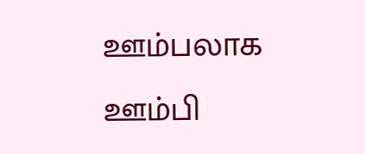ஊம்பலாக ஊம்பி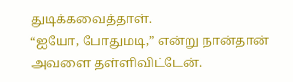துடிக்கவைத்தாள்.
“ஐயோ, போதுமடி,” என்று நான்தான் அவளை தள்ளிவிட்டேன்.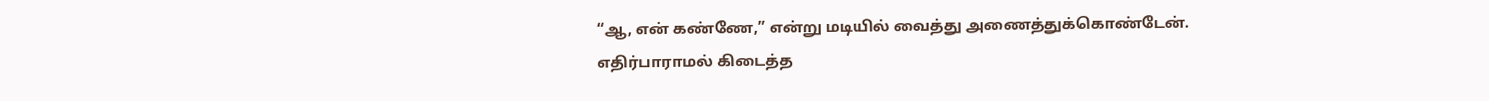“ஆ, என் கண்ணே,” என்று மடியில் வைத்து அணைத்துக்கொண்டேன்.
எதிர்பாராமல் கிடைத்த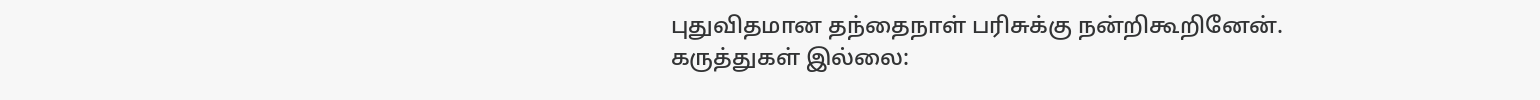புதுவிதமான தந்தைநாள் பரிசுக்கு நன்றிகூறினேன்.
கருத்துகள் இல்லை: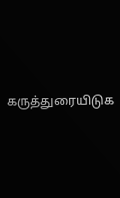கருத்துரையிடுக